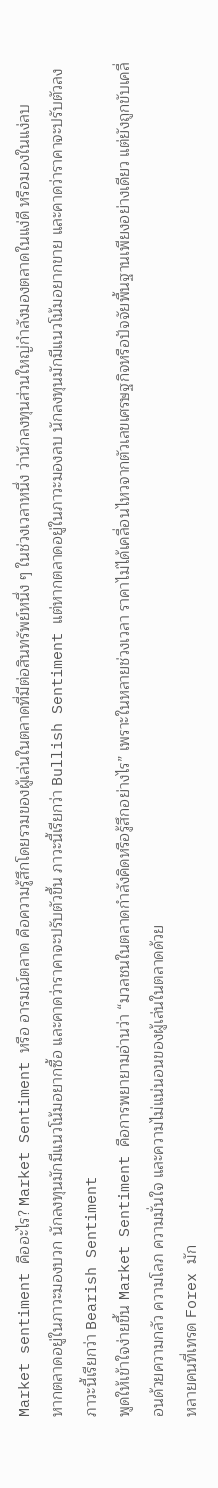Market sentiment คืออะไร? Market Sentiment หรือ อารมณ์ตลาด คือความรู้สึกโดยรวมของผู้เล่นในตลาดที่มีต่อสินทรัพย์หนึ่ง ๆ ในช่วงเวลาหนึ่ง ว่านักลงทุนส่วนใหญ่กำลังมองตลาดในแง่ดี หรือมองในแง่ลบ
หากตลาดอยู่ในภาวะมองบวก นักลงทุนมักมีแนวโน้มอยากซื้อ และคาดว่าราคาจะปรับตัวขึ้น ภาวะนี้เรียกว่า Bullish Sentiment แต่หากตลาดอยู่ในภาวะมองลบ นักลงทุนมักมีแนวโน้มอยากขาย และคาดว่าราคาจะปรับตัวลง ภาวะนี้เรียกว่า Bearish Sentiment
พูดให้เข้าใจง่ายขึ้น Market Sentiment คือการพยายามอ่านว่า “มวลชนในตลาดกำลังคิดหรือรู้สึกอย่างไร” เพราะในหลายช่วงเวลา ราคาไม่ได้เคลื่อนไหวจากตัวเลขเศรษฐกิจหรือปัจจัยพื้นฐานเพียงอย่างเดียว แต่ยังถูกขับเคลื่อนด้วยความกลัว ความโลภ ความมั่นใจ และความไม่แน่นอนของผู้เล่นในตลาดด้วย
หลายคนที่เทรด Forex มัก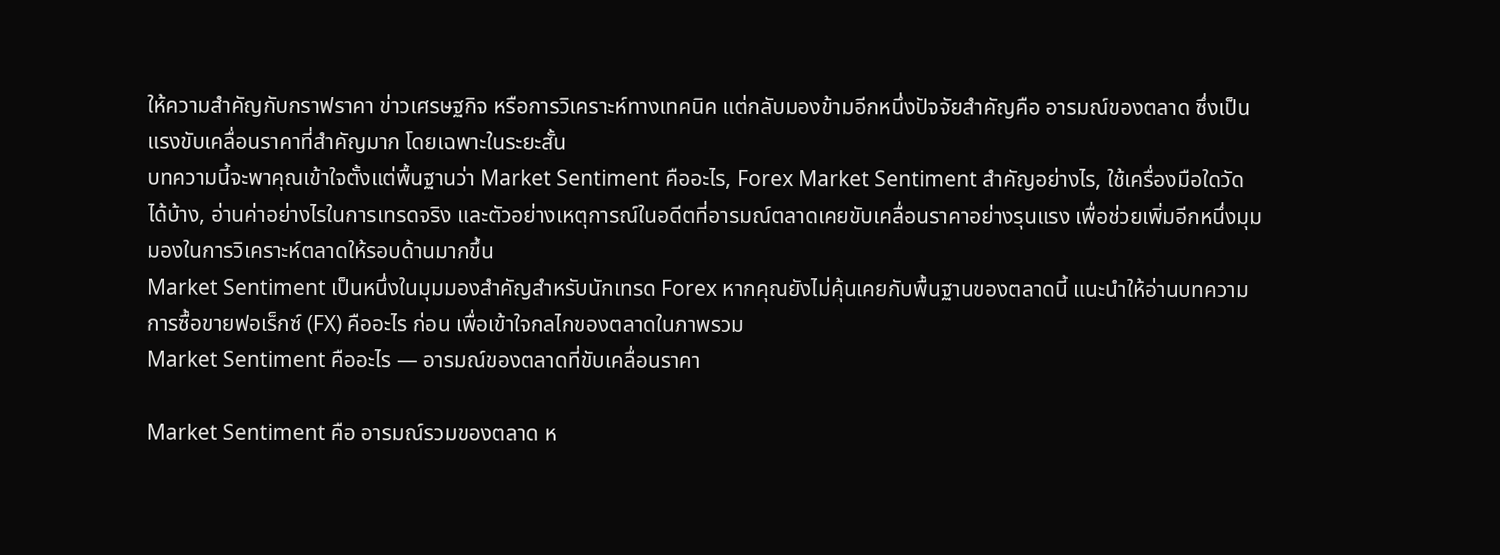ให้ความสำคัญกับกราฟราคา ข่าวเศรษฐกิจ หรือการวิเคราะห์ทางเทคนิค แต่กลับมองข้ามอีกหนึ่งปัจจัยสำคัญคือ อารมณ์ของตลาด ซึ่งเป็นแรงขับเคลื่อนราคาที่สำคัญมาก โดยเฉพาะในระยะสั้น
บทความนี้จะพาคุณเข้าใจตั้งแต่พื้นฐานว่า Market Sentiment คืออะไร, Forex Market Sentiment สำคัญอย่างไร, ใช้เครื่องมือใดวัดได้บ้าง, อ่านค่าอย่างไรในการเทรดจริง และตัวอย่างเหตุการณ์ในอดีตที่อารมณ์ตลาดเคยขับเคลื่อนราคาอย่างรุนแรง เพื่อช่วยเพิ่มอีกหนึ่งมุมมองในการวิเคราะห์ตลาดให้รอบด้านมากขึ้น
Market Sentiment เป็นหนึ่งในมุมมองสำคัญสำหรับนักเทรด Forex หากคุณยังไม่คุ้นเคยกับพื้นฐานของตลาดนี้ แนะนำให้อ่านบทความ การซื้อขายฟอเร็กซ์ (FX) คืออะไร ก่อน เพื่อเข้าใจกลไกของตลาดในภาพรวม
Market Sentiment คืออะไร — อารมณ์ของตลาดที่ขับเคลื่อนราคา

Market Sentiment คือ อารมณ์รวมของตลาด ห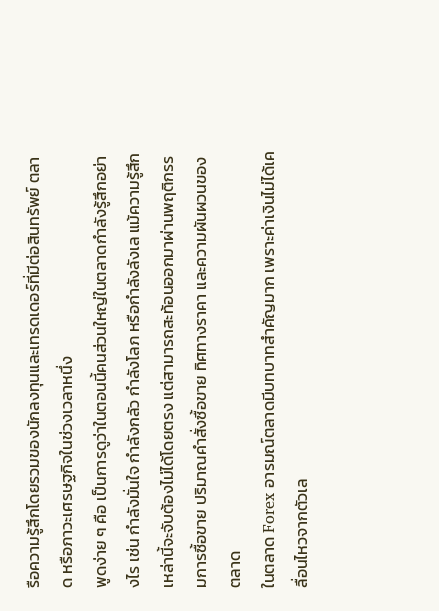รือความรู้สึกโดยรวมของนักลงทุนและเทรดเดอร์ที่มีต่อสินทรัพย์ ตลาด หรือภาวะเศรษฐกิจในช่วงเวลาหนึ่ง
พูดง่าย ๆ คือ เป็นการดูว่าในตอนนี้คนส่วนใหญ่ในตลาดกำลังรู้สึกอย่างไร เช่น กำลังมั่นใจ กำลังกลัว กำลังโลภ หรือกำลังลังเล แม้ความรู้สึกเหล่านี้จะจับต้องไม่ได้โดยตรง แต่สามารถสะท้อนออกมาผ่านพฤติกรรมการซื้อขาย ปริมาณคำสั่งซื้อขาย ทิศทางราคา และความผันผวนของตลาด
ในตลาด Forex อารมณ์ตลาดมีบทบาทสำคัญมาก เพราะค่าเงินไม่ได้เคลื่อนไหวจากตัวเล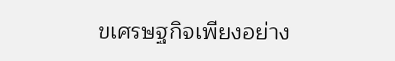ขเศรษฐกิจเพียงอย่าง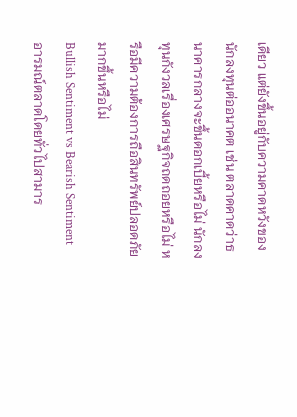เดียว แต่ยังขึ้นอยู่กับความคาดหวังของนักลงทุนต่ออนาคต เช่น ตลาดคาดว่าธนาคารกลางจะขึ้นดอกเบี้ยหรือไม่ นักลงทุนกังวลเรื่องเศรษฐกิจถดถอยหรือไม่ หรือมีความต้องการถือสินทรัพย์ปลอดภัยมากขึ้นหรือไม่
Bullish Sentiment vs Bearish Sentiment
อารมณ์ตลาดโดยทั่วไปสามาร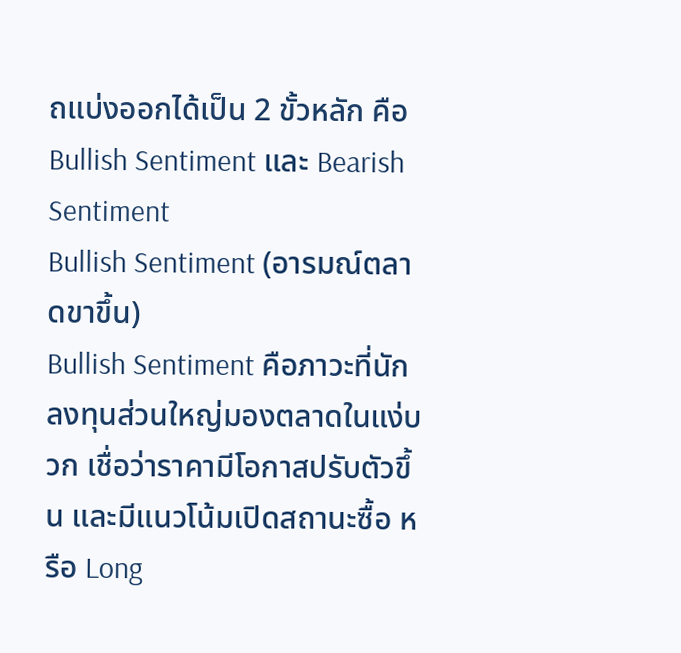ถแบ่งออกได้เป็น 2 ขั้วหลัก คือ Bullish Sentiment และ Bearish Sentiment
Bullish Sentiment (อารมณ์ตลาดขาขึ้น)
Bullish Sentiment คือภาวะที่นักลงทุนส่วนใหญ่มองตลาดในแง่บวก เชื่อว่าราคามีโอกาสปรับตัวขึ้น และมีแนวโน้มเปิดสถานะซื้อ หรือ Long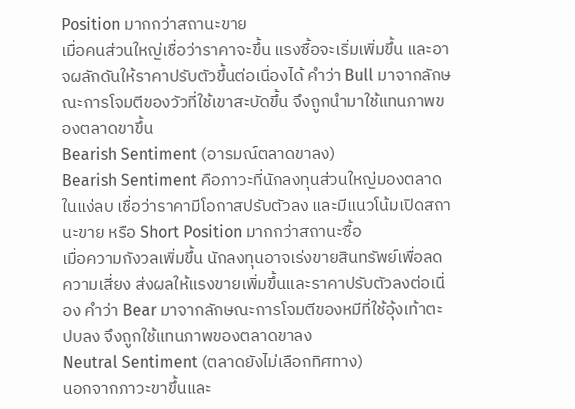Position มากกว่าสถานะขาย
เมื่อคนส่วนใหญ่เชื่อว่าราคาจะขึ้น แรงซื้อจะเริ่มเพิ่มขึ้น และอาจผลักดันให้ราคาปรับตัวขึ้นต่อเนื่องได้ คำว่า Bull มาจากลักษณะการโจมตีของวัวที่ใช้เขาสะบัดขึ้น จึงถูกนำมาใช้แทนภาพของตลาดขาขึ้น
Bearish Sentiment (อารมณ์ตลาดขาลง)
Bearish Sentiment คือภาวะที่นักลงทุนส่วนใหญ่มองตลาดในแง่ลบ เชื่อว่าราคามีโอกาสปรับตัวลง และมีแนวโน้มเปิดสถานะขาย หรือ Short Position มากกว่าสถานะซื้อ
เมื่อความกังวลเพิ่มขึ้น นักลงทุนอาจเร่งขายสินทรัพย์เพื่อลดความเสี่ยง ส่งผลให้แรงขายเพิ่มขึ้นและราคาปรับตัวลงต่อเนื่อง คำว่า Bear มาจากลักษณะการโจมตีของหมีที่ใช้อุ้งเท้าตะปบลง จึงถูกใช้แทนภาพของตลาดขาลง
Neutral Sentiment (ตลาดยังไม่เลือกทิศทาง)
นอกจากภาวะขาขึ้นและ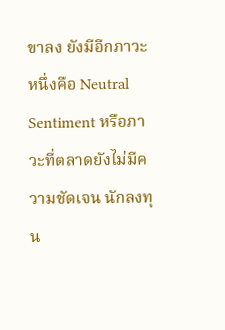ขาลง ยังมีอีกภาวะหนึ่งคือ Neutral Sentiment หรือภาวะที่ตลาดยังไม่มีความชัดเจน นักลงทุน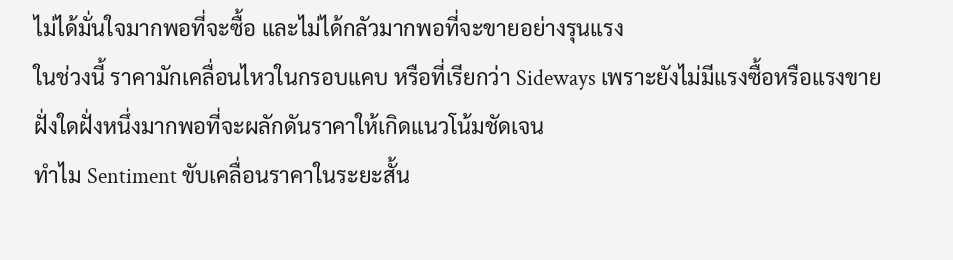ไม่ได้มั่นใจมากพอที่จะซื้อ และไม่ได้กลัวมากพอที่จะขายอย่างรุนแรง
ในช่วงนี้ ราคามักเคลื่อนไหวในกรอบแคบ หรือที่เรียกว่า Sideways เพราะยังไม่มีแรงซื้อหรือแรงขายฝั่งใดฝั่งหนึ่งมากพอที่จะผลักดันราคาให้เกิดแนวโน้มชัดเจน
ทำไม Sentiment ขับเคลื่อนราคาในระยะสั้น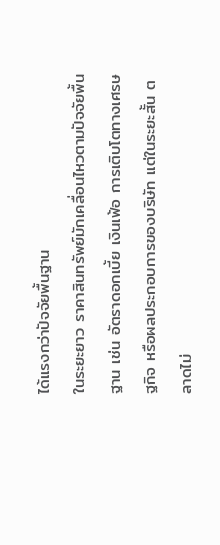ได้แรงกว่าปัจจัยพื้นฐาน
ในระยะยาว ราคาสินทรัพย์มักเคลื่อนไหวตามปัจจัยพื้นฐาน เช่น อัตราดอกเบี้ย เงินเฟ้อ การเติบโตทางเศรษฐกิจ หรือผลประกอบการของบริษัท แต่ในระยะสั้น ตลาดไม่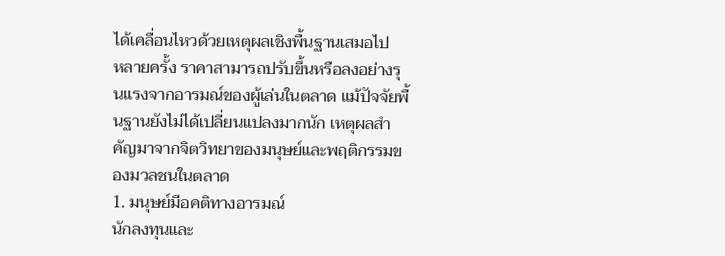ได้เคลื่อนไหวด้วยเหตุผลเชิงพื้นฐานเสมอไป
หลายครั้ง ราคาสามารถปรับขึ้นหรือลงอย่างรุนแรงจากอารมณ์ของผู้เล่นในตลาด แม้ปัจจัยพื้นฐานยังไม่ได้เปลี่ยนแปลงมากนัก เหตุผลสำคัญมาจากจิตวิทยาของมนุษย์และพฤติกรรมของมวลชนในตลาด
1. มนุษย์มีอคติทางอารมณ์
นักลงทุนและ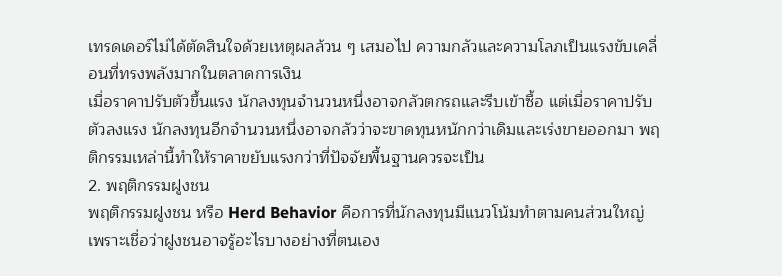เทรดเดอร์ไม่ได้ตัดสินใจด้วยเหตุผลล้วน ๆ เสมอไป ความกลัวและความโลภเป็นแรงขับเคลื่อนที่ทรงพลังมากในตลาดการเงิน
เมื่อราคาปรับตัวขึ้นแรง นักลงทุนจำนวนหนึ่งอาจกลัวตกรถและรีบเข้าซื้อ แต่เมื่อราคาปรับตัวลงแรง นักลงทุนอีกจำนวนหนึ่งอาจกลัวว่าจะขาดทุนหนักกว่าเดิมและเร่งขายออกมา พฤติกรรมเหล่านี้ทำให้ราคาขยับแรงกว่าที่ปัจจัยพื้นฐานควรจะเป็น
2. พฤติกรรมฝูงชน
พฤติกรรมฝูงชน หรือ Herd Behavior คือการที่นักลงทุนมีแนวโน้มทำตามคนส่วนใหญ่ เพราะเชื่อว่าฝูงชนอาจรู้อะไรบางอย่างที่ตนเอง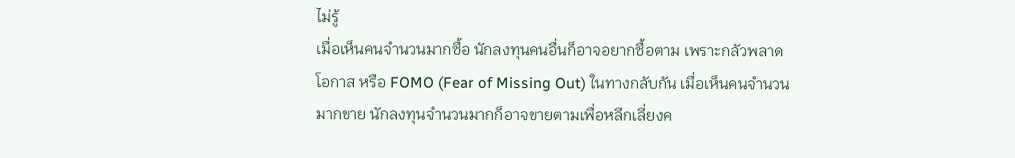ไม่รู้
เมื่อเห็นคนจำนวนมากซื้อ นักลงทุนคนอื่นก็อาจอยากซื้อตาม เพราะกลัวพลาดโอกาส หรือ FOMO (Fear of Missing Out) ในทางกลับกัน เมื่อเห็นคนจำนวนมากขาย นักลงทุนจำนวนมากก็อาจขายตามเพื่อหลีกเลี่ยงค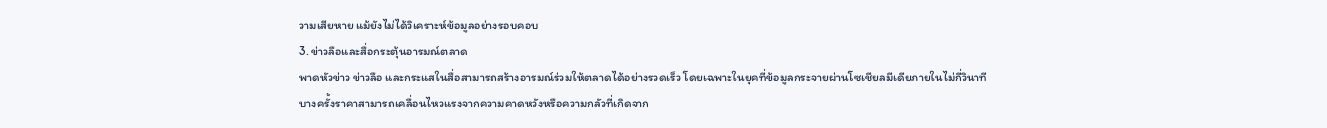วามเสียหาย แม้ยังไม่ได้วิเคราะห์ข้อมูลอย่างรอบคอบ
3. ข่าวลือและสื่อกระตุ้นอารมณ์ตลาด
พาดหัวข่าว ข่าวลือ และกระแสในสื่อสามารถสร้างอารมณ์ร่วมให้ตลาดได้อย่างรวดเร็ว โดยเฉพาะในยุคที่ข้อมูลกระจายผ่านโซเชียลมีเดียภายในไม่กี่วินาที
บางครั้งราคาสามารถเคลื่อนไหวแรงจากความคาดหวังหรือความกลัวที่เกิดจาก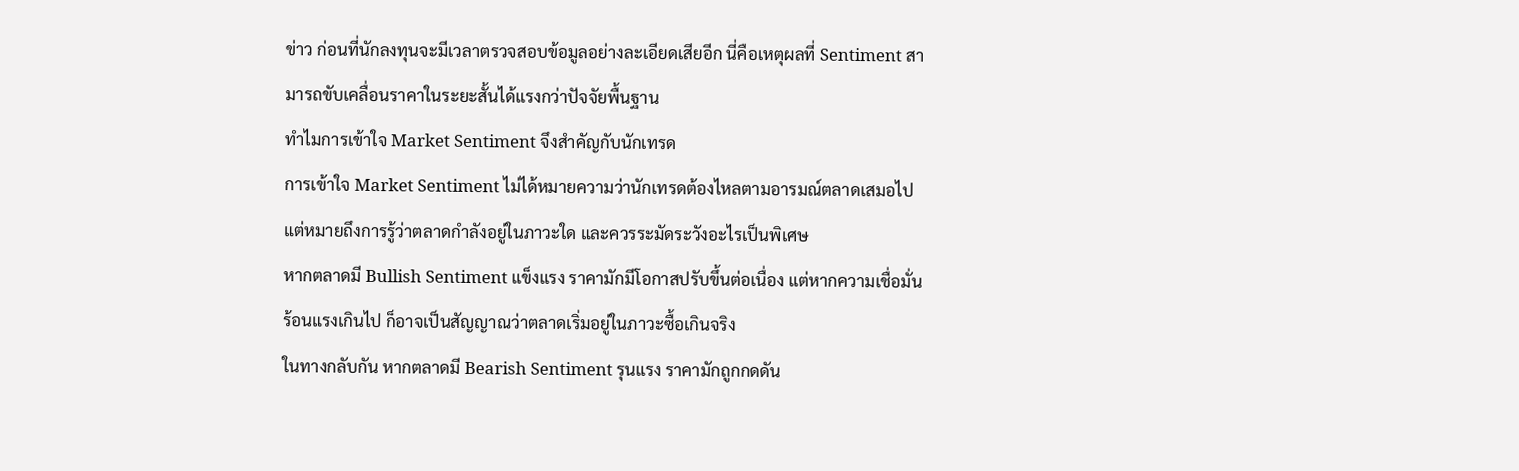ข่าว ก่อนที่นักลงทุนจะมีเวลาตรวจสอบข้อมูลอย่างละเอียดเสียอีก นี่คือเหตุผลที่ Sentiment สามารถขับเคลื่อนราคาในระยะสั้นได้แรงกว่าปัจจัยพื้นฐาน
ทำไมการเข้าใจ Market Sentiment จึงสำคัญกับนักเทรด
การเข้าใจ Market Sentiment ไม่ได้หมายความว่านักเทรดต้องไหลตามอารมณ์ตลาดเสมอไป แต่หมายถึงการรู้ว่าตลาดกำลังอยู่ในภาวะใด และควรระมัดระวังอะไรเป็นพิเศษ
หากตลาดมี Bullish Sentiment แข็งแรง ราคามักมีโอกาสปรับขึ้นต่อเนื่อง แต่หากความเชื่อมั่นร้อนแรงเกินไป ก็อาจเป็นสัญญาณว่าตลาดเริ่มอยู่ในภาวะซื้อเกินจริง
ในทางกลับกัน หากตลาดมี Bearish Sentiment รุนแรง ราคามักถูกกดดัน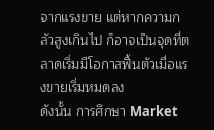จากแรงขาย แต่หากความกลัวสูงเกินไป ก็อาจเป็นจุดที่ตลาดเริ่มมีโอกาสฟื้นตัวเมื่อแรงขายเริ่มหมดลง
ดังนั้น การศึกษา Market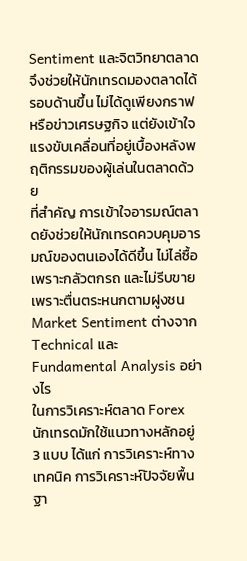Sentiment และจิตวิทยาตลาดจึงช่วยให้นักเทรดมองตลาดได้รอบด้านขึ้น ไม่ได้ดูเพียงกราฟหรือข่าวเศรษฐกิจ แต่ยังเข้าใจแรงขับเคลื่อนที่อยู่เบื้องหลังพฤติกรรมของผู้เล่นในตลาดด้วย
ที่สำคัญ การเข้าใจอารมณ์ตลาดยังช่วยให้นักเทรดควบคุมอารมณ์ของตนเองได้ดีขึ้น ไม่ไล่ซื้อเพราะกลัวตกรถ และไม่รีบขายเพราะตื่นตระหนกตามฝูงชน
Market Sentiment ต่างจาก Technical และ Fundamental Analysis อย่างไร
ในการวิเคราะห์ตลาด Forex นักเทรดมักใช้แนวทางหลักอยู่ 3 แบบ ได้แก่ การวิเคราะห์ทางเทคนิค การวิเคราะห์ปัจจัยพื้นฐา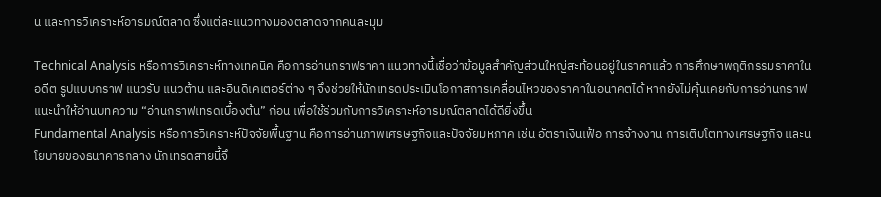น และการวิเคราะห์อารมณ์ตลาด ซึ่งแต่ละแนวทางมองตลาดจากคนละมุม

Technical Analysis หรือการวิเคราะห์ทางเทคนิค คือการอ่านกราฟราคา แนวทางนี้เชื่อว่าข้อมูลสำคัญส่วนใหญ่สะท้อนอยู่ในราคาแล้ว การศึกษาพฤติกรรมราคาในอดีต รูปแบบกราฟ แนวรับ แนวต้าน และอินดิเคเตอร์ต่าง ๆ จึงช่วยให้นักเทรดประเมินโอกาสการเคลื่อนไหวของราคาในอนาคตได้ หากยังไม่คุ้นเคยกับการอ่านกราฟ แนะนำให้อ่านบทความ “อ่านกราฟเทรดเบื้องต้น” ก่อน เพื่อใช้ร่วมกับการวิเคราะห์อารมณ์ตลาดได้ดียิ่งขึ้น
Fundamental Analysis หรือการวิเคราะห์ปัจจัยพื้นฐาน คือการอ่านภาพเศรษฐกิจและปัจจัยมหภาค เช่น อัตราเงินเฟ้อ การจ้างงาน การเติบโตทางเศรษฐกิจ และนโยบายของธนาคารกลาง นักเทรดสายนี้จึ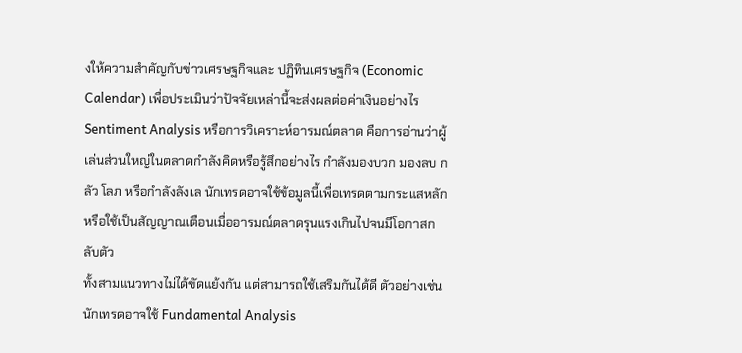งให้ความสำคัญกับข่าวเศรษฐกิจและ ปฏิทินเศรษฐกิจ (Economic Calendar) เพื่อประเมินว่าปัจจัยเหล่านี้จะส่งผลต่อค่าเงินอย่างไร
Sentiment Analysis หรือการวิเคราะห์อารมณ์ตลาด คือการอ่านว่าผู้เล่นส่วนใหญ่ในตลาดกำลังคิดหรือรู้สึกอย่างไร กำลังมองบวก มองลบ กลัว โลภ หรือกำลังลังเล นักเทรดอาจใช้ข้อมูลนี้เพื่อเทรดตามกระแสหลัก หรือใช้เป็นสัญญาณเตือนเมื่ออารมณ์ตลาดรุนแรงเกินไปจนมีโอกาสกลับตัว
ทั้งสามแนวทางไม่ได้ขัดแย้งกัน แต่สามารถใช้เสริมกันได้ดี ตัวอย่างเช่น นักเทรดอาจใช้ Fundamental Analysis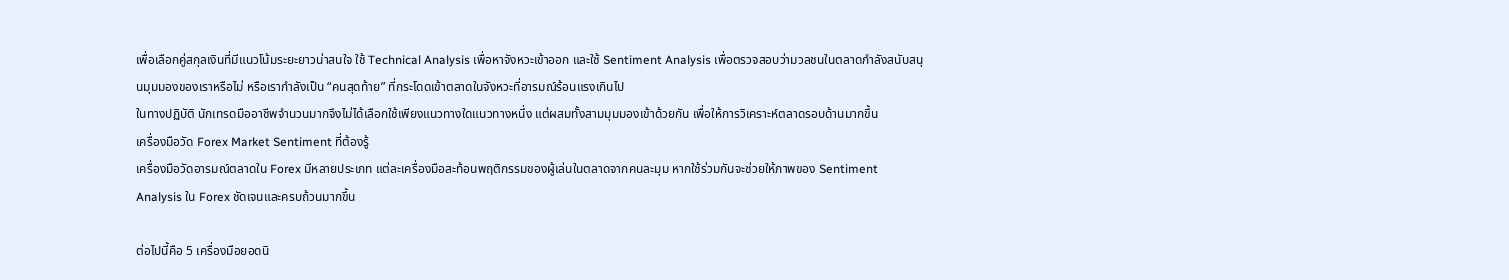เพื่อเลือกคู่สกุลเงินที่มีแนวโน้มระยะยาวน่าสนใจ ใช้ Technical Analysis เพื่อหาจังหวะเข้าออก และใช้ Sentiment Analysis เพื่อตรวจสอบว่ามวลชนในตลาดกำลังสนับสนุนมุมมองของเราหรือไม่ หรือเรากำลังเป็น “คนสุดท้าย” ที่กระโดดเข้าตลาดในจังหวะที่อารมณ์ร้อนแรงเกินไป
ในทางปฏิบัติ นักเทรดมืออาชีพจำนวนมากจึงไม่ได้เลือกใช้เพียงแนวทางใดแนวทางหนึ่ง แต่ผสมทั้งสามมุมมองเข้าด้วยกัน เพื่อให้การวิเคราะห์ตลาดรอบด้านมากขึ้น
เครื่องมือวัด Forex Market Sentiment ที่ต้องรู้
เครื่องมือวัดอารมณ์ตลาดใน Forex มีหลายประเภท แต่ละเครื่องมือสะท้อนพฤติกรรมของผู้เล่นในตลาดจากคนละมุม หากใช้ร่วมกันจะช่วยให้ภาพของ Sentiment Analysis ใน Forex ชัดเจนและครบถ้วนมากขึ้น

ต่อไปนี้คือ 5 เครื่องมือยอดนิ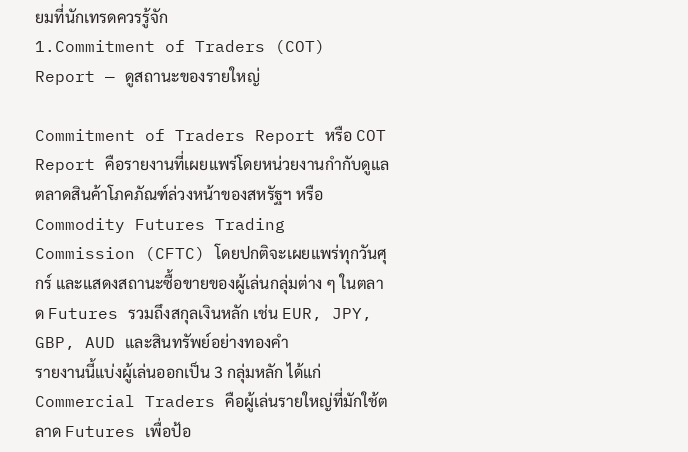ยมที่นักเทรดควรรู้จัก
1.Commitment of Traders (COT) Report — ดูสถานะของรายใหญ่

Commitment of Traders Report หรือ COT Report คือรายงานที่เผยแพร่โดยหน่วยงานกำกับดูแลตลาดสินค้าโภคภัณฑ์ล่วงหน้าของสหรัฐฯ หรือ Commodity Futures Trading Commission (CFTC) โดยปกติจะเผยแพร่ทุกวันศุกร์ และแสดงสถานะซื้อขายของผู้เล่นกลุ่มต่าง ๆ ในตลาด Futures รวมถึงสกุลเงินหลัก เช่น EUR, JPY, GBP, AUD และสินทรัพย์อย่างทองคำ
รายงานนี้แบ่งผู้เล่นออกเป็น 3 กลุ่มหลัก ได้แก่
Commercial Traders คือผู้เล่นรายใหญ่ที่มักใช้ตลาด Futures เพื่อป้อ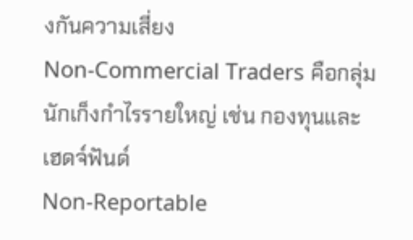งกันความเสี่ยง
Non-Commercial Traders คือกลุ่มนักเก็งกำไรรายใหญ่ เช่น กองทุนและเฮดจ์ฟันด์
Non-Reportable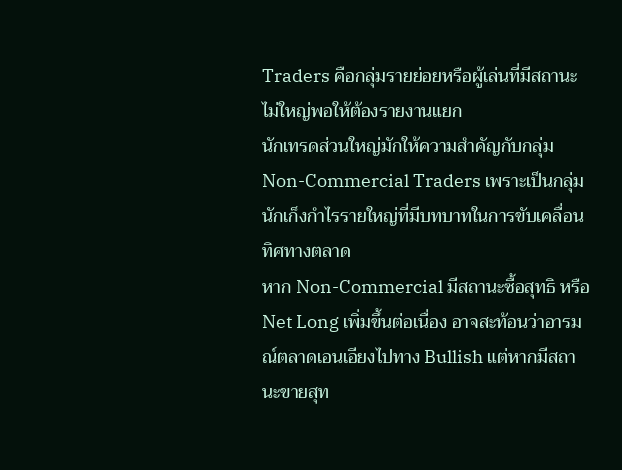Traders คือกลุ่มรายย่อยหรือผู้เล่นที่มีสถานะไม่ใหญ่พอให้ต้องรายงานแยก
นักเทรดส่วนใหญ่มักให้ความสำคัญกับกลุ่ม Non-Commercial Traders เพราะเป็นกลุ่มนักเก็งกำไรรายใหญ่ที่มีบทบาทในการขับเคลื่อนทิศทางตลาด
หาก Non-Commercial มีสถานะซื้อสุทธิ หรือ Net Long เพิ่มขึ้นต่อเนื่อง อาจสะท้อนว่าอารมณ์ตลาดเอนเอียงไปทาง Bullish แต่หากมีสถานะขายสุท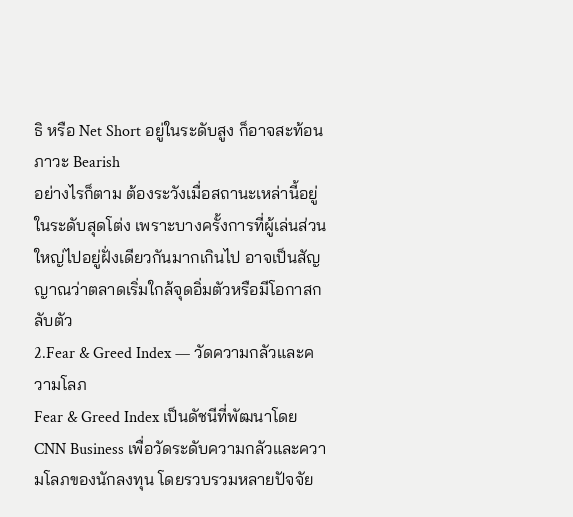ธิ หรือ Net Short อยู่ในระดับสูง ก็อาจสะท้อนภาวะ Bearish
อย่างไรก็ตาม ต้องระวังเมื่อสถานะเหล่านี้อยู่ในระดับสุดโต่ง เพราะบางครั้งการที่ผู้เล่นส่วนใหญ่ไปอยู่ฝั่งเดียวกันมากเกินไป อาจเป็นสัญญาณว่าตลาดเริ่มใกล้จุดอิ่มตัวหรือมีโอกาสกลับตัว
2.Fear & Greed Index — วัดความกลัวและความโลภ
Fear & Greed Index เป็นดัชนีที่พัฒนาโดย CNN Business เพื่อวัดระดับความกลัวและความโลภของนักลงทุน โดยรวบรวมหลายปัจจัย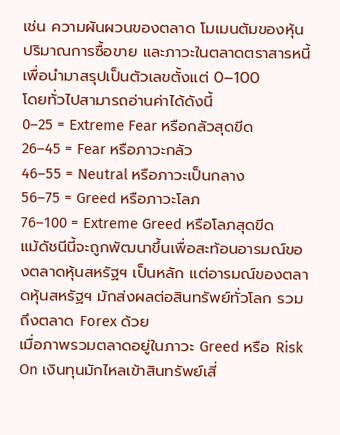เช่น ความผันผวนของตลาด โมเมนตัมของหุ้น ปริมาณการซื้อขาย และภาวะในตลาดตราสารหนี้ เพื่อนำมาสรุปเป็นตัวเลขตั้งแต่ 0–100
โดยทั่วไปสามารถอ่านค่าได้ดังนี้
0–25 = Extreme Fear หรือกลัวสุดขีด
26–45 = Fear หรือภาวะกลัว
46–55 = Neutral หรือภาวะเป็นกลาง
56–75 = Greed หรือภาวะโลภ
76–100 = Extreme Greed หรือโลภสุดขีด
แม้ดัชนีนี้จะถูกพัฒนาขึ้นเพื่อสะท้อนอารมณ์ของตลาดหุ้นสหรัฐฯ เป็นหลัก แต่อารมณ์ของตลาดหุ้นสหรัฐฯ มักส่งผลต่อสินทรัพย์ทั่วโลก รวมถึงตลาด Forex ด้วย
เมื่อภาพรวมตลาดอยู่ในภาวะ Greed หรือ Risk On เงินทุนมักไหลเข้าสินทรัพย์เสี่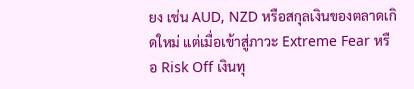ยง เช่น AUD, NZD หรือสกุลเงินของตลาดเกิดใหม่ แต่เมื่อเข้าสู่ภาวะ Extreme Fear หรือ Risk Off เงินทุ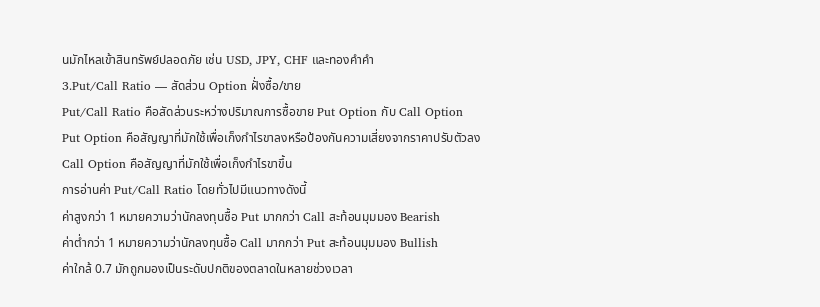นมักไหลเข้าสินทรัพย์ปลอดภัย เช่น USD, JPY, CHF และทองคำคำ
3.Put/Call Ratio — สัดส่วน Option ฝั่งซื้อ/ขาย
Put/Call Ratio คือสัดส่วนระหว่างปริมาณการซื้อขาย Put Option กับ Call Option
Put Option คือสัญญาที่มักใช้เพื่อเก็งกำไรขาลงหรือป้องกันความเสี่ยงจากราคาปรับตัวลง
Call Option คือสัญญาที่มักใช้เพื่อเก็งกำไรขาขึ้น
การอ่านค่า Put/Call Ratio โดยทั่วไปมีแนวทางดังนี้
ค่าสูงกว่า 1 หมายความว่านักลงทุนซื้อ Put มากกว่า Call สะท้อนมุมมอง Bearish
ค่าต่ำกว่า 1 หมายความว่านักลงทุนซื้อ Call มากกว่า Put สะท้อนมุมมอง Bullish
ค่าใกล้ 0.7 มักถูกมองเป็นระดับปกติของตลาดในหลายช่วงเวลา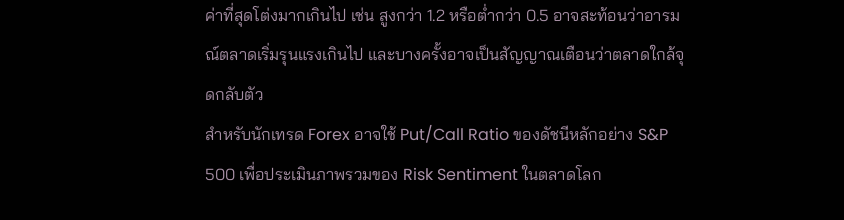ค่าที่สุดโต่งมากเกินไป เช่น สูงกว่า 1.2 หรือต่ำกว่า 0.5 อาจสะท้อนว่าอารมณ์ตลาดเริ่มรุนแรงเกินไป และบางครั้งอาจเป็นสัญญาณเตือนว่าตลาดใกล้จุดกลับตัว
สำหรับนักเทรด Forex อาจใช้ Put/Call Ratio ของดัชนีหลักอย่าง S&P 500 เพื่อประเมินภาพรวมของ Risk Sentiment ในตลาดโลก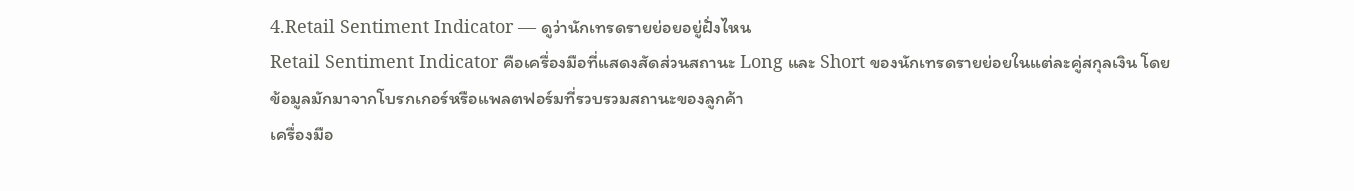4.Retail Sentiment Indicator — ดูว่านักเทรดรายย่อยอยู่ฝั่งไหน
Retail Sentiment Indicator คือเครื่องมือที่แสดงสัดส่วนสถานะ Long และ Short ของนักเทรดรายย่อยในแต่ละคู่สกุลเงิน โดยข้อมูลมักมาจากโบรกเกอร์หรือแพลตฟอร์มที่รวบรวมสถานะของลูกค้า
เครื่องมือ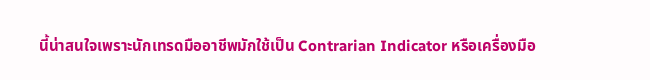นี้น่าสนใจเพราะนักเทรดมืออาชีพมักใช้เป็น Contrarian Indicator หรือเครื่องมือ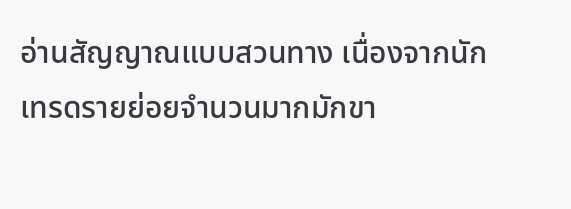อ่านสัญญาณแบบสวนทาง เนื่องจากนักเทรดรายย่อยจำนวนมากมักขา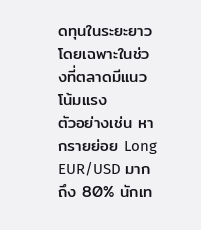ดทุนในระยะยาว โดยเฉพาะในช่วงที่ตลาดมีแนวโน้มแรง
ตัวอย่างเช่น หากรายย่อย Long EUR/USD มากถึง 80% นักเท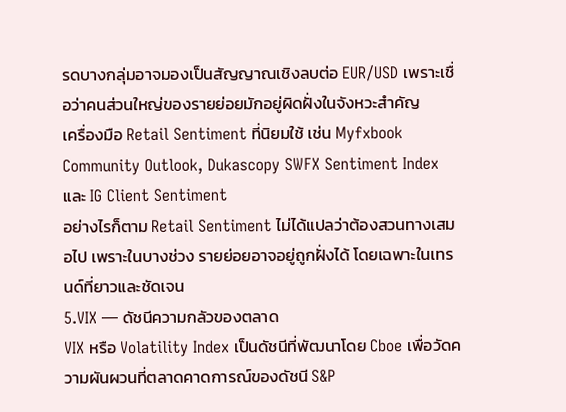รดบางกลุ่มอาจมองเป็นสัญญาณเชิงลบต่อ EUR/USD เพราะเชื่อว่าคนส่วนใหญ่ของรายย่อยมักอยู่ผิดฝั่งในจังหวะสำคัญ
เครื่องมือ Retail Sentiment ที่นิยมใช้ เช่น Myfxbook Community Outlook, Dukascopy SWFX Sentiment Index และ IG Client Sentiment
อย่างไรก็ตาม Retail Sentiment ไม่ได้แปลว่าต้องสวนทางเสมอไป เพราะในบางช่วง รายย่อยอาจอยู่ถูกฝั่งได้ โดยเฉพาะในเทรนด์ที่ยาวและชัดเจน
5.VIX — ดัชนีความกลัวของตลาด
VIX หรือ Volatility Index เป็นดัชนีที่พัฒนาโดย Cboe เพื่อวัดความผันผวนที่ตลาดคาดการณ์ของดัชนี S&P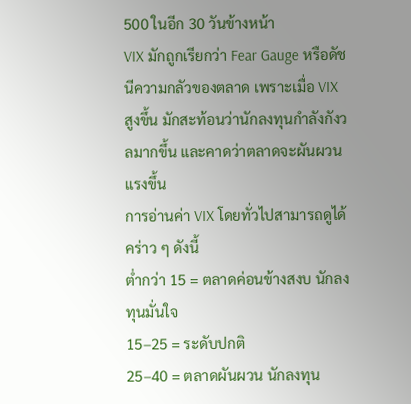500 ในอีก 30 วันข้างหน้า
VIX มักถูกเรียกว่า Fear Gauge หรือดัชนีความกลัวของตลาด เพราะเมื่อ VIX สูงขึ้น มักสะท้อนว่านักลงทุนกำลังกังวลมากขึ้น และคาดว่าตลาดจะผันผวนแรงขึ้น
การอ่านค่า VIX โดยทั่วไปสามารถดูได้คร่าว ๆ ดังนี้
ต่ำกว่า 15 = ตลาดค่อนข้างสงบ นักลงทุนมั่นใจ
15–25 = ระดับปกติ
25–40 = ตลาดผันผวน นักลงทุน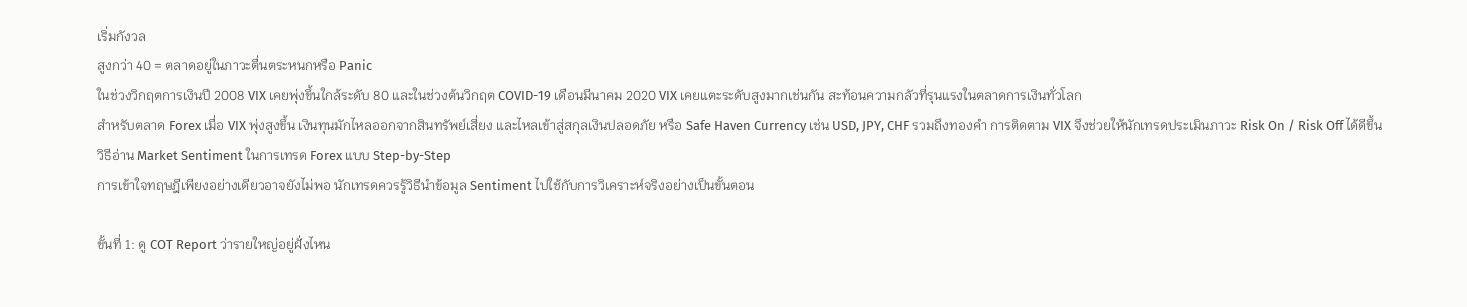เริ่มกังวล
สูงกว่า 40 = ตลาดอยู่ในภาวะตื่นตระหนกหรือ Panic
ในช่วงวิกฤตการเงินปี 2008 VIX เคยพุ่งขึ้นใกล้ระดับ 80 และในช่วงต้นวิกฤต COVID-19 เดือนมีนาคม 2020 VIX เคยแตะระดับสูงมากเช่นกัน สะท้อนความกลัวที่รุนแรงในตลาดการเงินทั่วโลก
สำหรับตลาด Forex เมื่อ VIX พุ่งสูงขึ้น เงินทุนมักไหลออกจากสินทรัพย์เสี่ยง และไหลเข้าสู่สกุลเงินปลอดภัย หรือ Safe Haven Currency เช่น USD, JPY, CHF รวมถึงทองคำ การติดตาม VIX จึงช่วยให้นักเทรดประเมินภาวะ Risk On / Risk Off ได้ดีขึ้น
วิธีอ่าน Market Sentiment ในการเทรด Forex แบบ Step-by-Step
การเข้าใจทฤษฎีเพียงอย่างเดียวอาจยังไม่พอ นักเทรดควรรู้วิธีนำข้อมูล Sentiment ไปใช้กับการวิเคราะห์จริงอย่างเป็นขั้นตอน

ขั้นที่ 1: ดู COT Report ว่ารายใหญ่อยู่ฝั่งไหน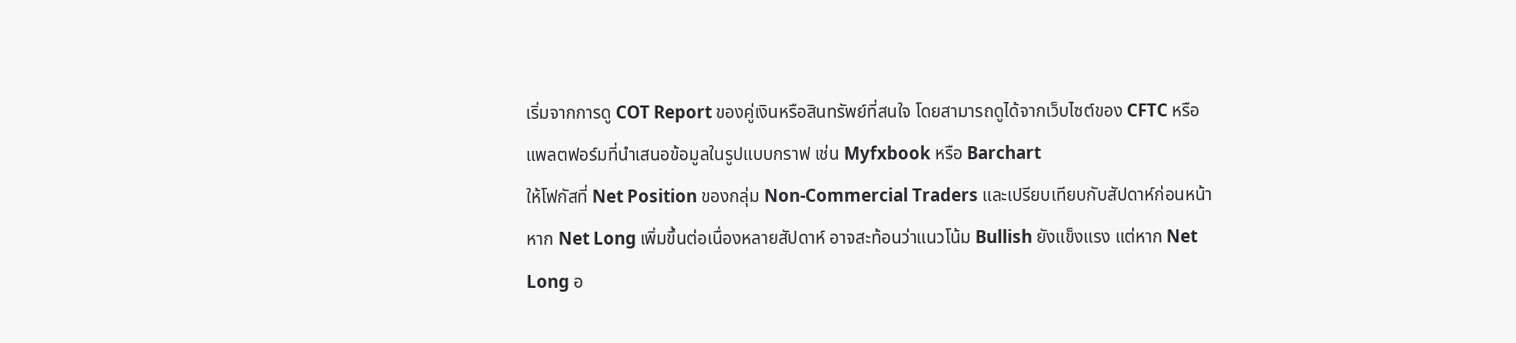เริ่มจากการดู COT Report ของคู่เงินหรือสินทรัพย์ที่สนใจ โดยสามารถดูได้จากเว็บไซต์ของ CFTC หรือแพลตฟอร์มที่นำเสนอข้อมูลในรูปแบบกราฟ เช่น Myfxbook หรือ Barchart
ให้โฟกัสที่ Net Position ของกลุ่ม Non-Commercial Traders และเปรียบเทียบกับสัปดาห์ก่อนหน้า หาก Net Long เพิ่มขึ้นต่อเนื่องหลายสัปดาห์ อาจสะท้อนว่าแนวโน้ม Bullish ยังแข็งแรง แต่หาก Net Long อ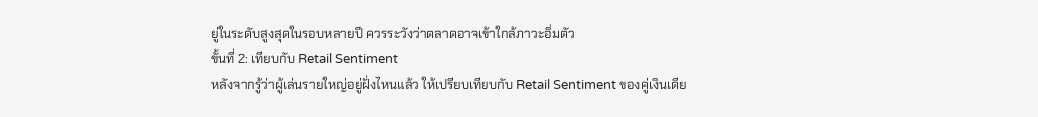ยู่ในระดับสูงสุดในรอบหลายปี ควรระวังว่าตลาดอาจเข้าใกล้ภาวะอิ่มตัว
ขั้นที่ 2: เทียบกับ Retail Sentiment
หลังจากรู้ว่าผู้เล่นรายใหญ่อยู่ฝั่งไหนแล้ว ให้เปรียบเทียบกับ Retail Sentiment ของคู่เงินเดีย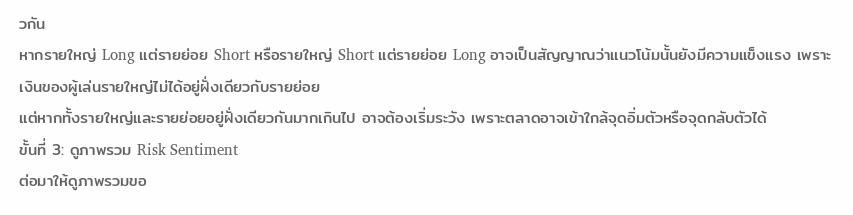วกัน
หากรายใหญ่ Long แต่รายย่อย Short หรือรายใหญ่ Short แต่รายย่อย Long อาจเป็นสัญญาณว่าแนวโน้มนั้นยังมีความแข็งแรง เพราะเงินของผู้เล่นรายใหญ่ไม่ได้อยู่ฝั่งเดียวกับรายย่อย
แต่หากทั้งรายใหญ่และรายย่อยอยู่ฝั่งเดียวกันมากเกินไป อาจต้องเริ่มระวัง เพราะตลาดอาจเข้าใกล้จุดอิ่มตัวหรือจุดกลับตัวได้
ขั้นที่ 3: ดูภาพรวม Risk Sentiment
ต่อมาให้ดูภาพรวมขอ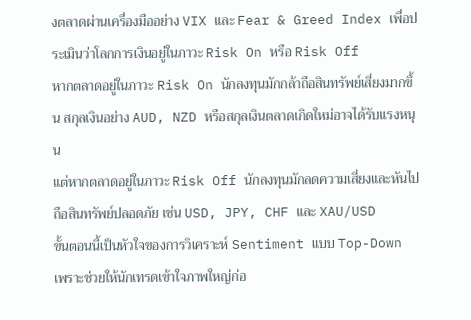งตลาดผ่านเครื่องมืออย่าง VIX และ Fear & Greed Index เพื่อประเมินว่าโลกการเงินอยู่ในภาวะ Risk On หรือ Risk Off
หากตลาดอยู่ในภาวะ Risk On นักลงทุนมักกล้าถือสินทรัพย์เสี่ยงมากขึ้น สกุลเงินอย่าง AUD, NZD หรือสกุลเงินตลาดเกิดใหม่อาจได้รับแรงหนุน
แต่หากตลาดอยู่ในภาวะ Risk Off นักลงทุนมักลดความเสี่ยงและหันไปถือสินทรัพย์ปลอดภัย เช่น USD, JPY, CHF และ XAU/USD
ขั้นตอนนี้เป็นหัวใจของการวิเคราะห์ Sentiment แบบ Top-Down เพราะช่วยให้นักเทรดเข้าใจภาพใหญ่ก่อ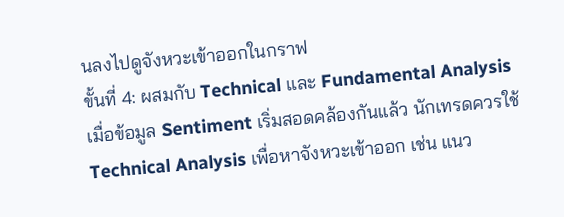นลงไปดูจังหวะเข้าออกในกราฟ
ขั้นที่ 4: ผสมกับ Technical และ Fundamental Analysis
เมื่อข้อมูล Sentiment เริ่มสอดคล้องกันแล้ว นักเทรดควรใช้ Technical Analysis เพื่อหาจังหวะเข้าออก เช่น แนว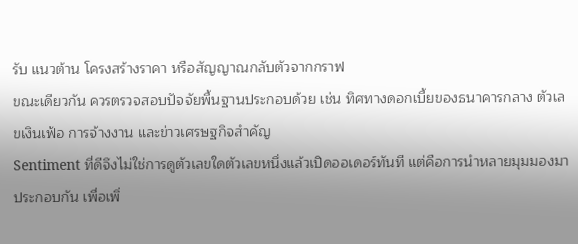รับ แนวต้าน โครงสร้างราคา หรือสัญญาณกลับตัวจากกราฟ
ขณะเดียวกัน ควรตรวจสอบปัจจัยพื้นฐานประกอบด้วย เช่น ทิศทางดอกเบี้ยของธนาคารกลาง ตัวเลขเงินเฟ้อ การจ้างงาน และข่าวเศรษฐกิจสำคัญ
Sentiment ที่ดีจึงไม่ใช่การดูตัวเลขใดตัวเลขหนึ่งแล้วเปิดออเดอร์ทันที แต่คือการนำหลายมุมมองมาประกอบกัน เพื่อเพิ่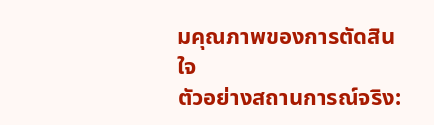มคุณภาพของการตัดสินใจ
ตัวอย่างสถานการณ์จริง: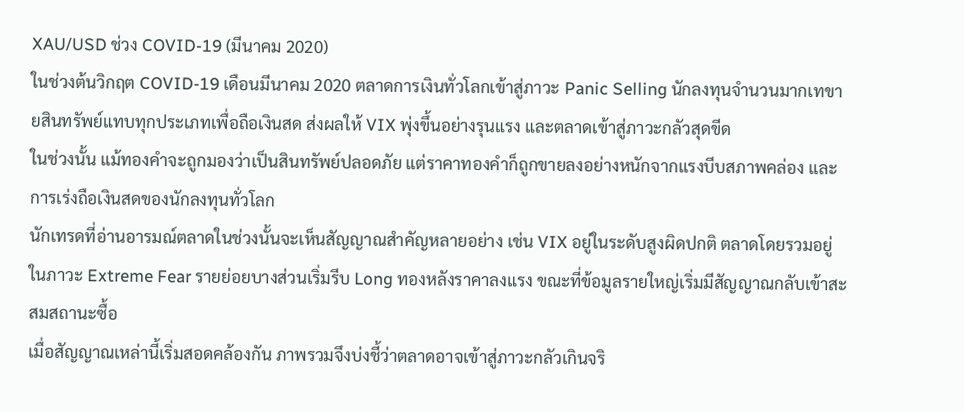XAU/USD ช่วง COVID-19 (มีนาคม 2020)
ในช่วงต้นวิกฤต COVID-19 เดือนมีนาคม 2020 ตลาดการเงินทั่วโลกเข้าสู่ภาวะ Panic Selling นักลงทุนจำนวนมากเทขายสินทรัพย์แทบทุกประเภทเพื่อถือเงินสด ส่งผลให้ VIX พุ่งขึ้นอย่างรุนแรง และตลาดเข้าสู่ภาวะกลัวสุดขีด
ในช่วงนั้น แม้ทองคำจะถูกมองว่าเป็นสินทรัพย์ปลอดภัย แต่ราคาทองคำก็ถูกขายลงอย่างหนักจากแรงบีบสภาพคล่อง และการเร่งถือเงินสดของนักลงทุนทั่วโลก
นักเทรดที่อ่านอารมณ์ตลาดในช่วงนั้นจะเห็นสัญญาณสำคัญหลายอย่าง เช่น VIX อยู่ในระดับสูงผิดปกติ ตลาดโดยรวมอยู่ในภาวะ Extreme Fear รายย่อยบางส่วนเริ่มรีบ Long ทองหลังราคาลงแรง ขณะที่ข้อมูลรายใหญ่เริ่มมีสัญญาณกลับเข้าสะสมสถานะซื้อ
เมื่อสัญญาณเหล่านี้เริ่มสอดคล้องกัน ภาพรวมจึงบ่งชี้ว่าตลาดอาจเข้าสู่ภาวะกลัวเกินจริ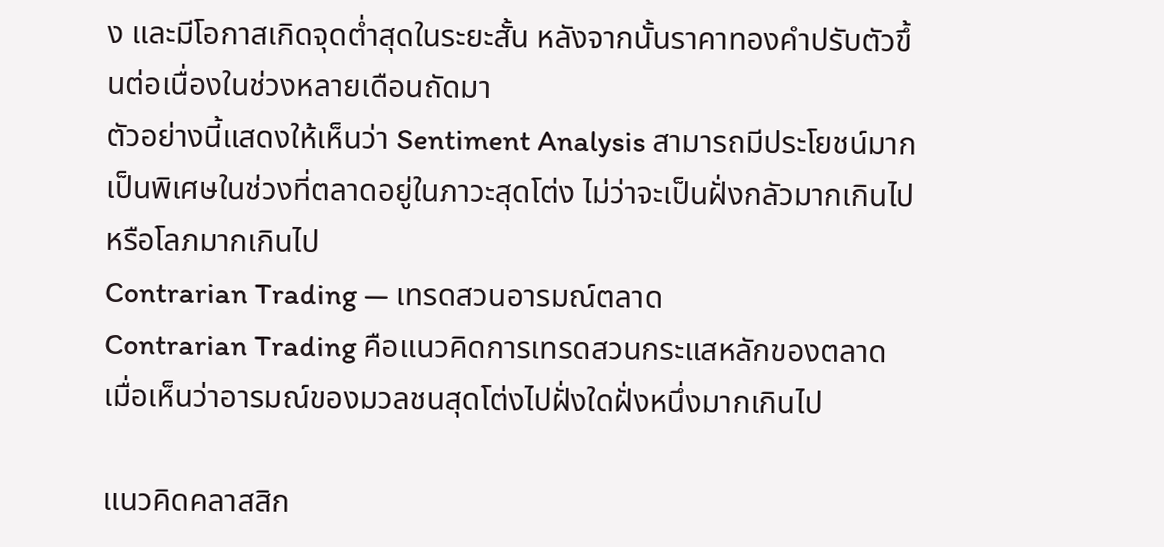ง และมีโอกาสเกิดจุดต่ำสุดในระยะสั้น หลังจากนั้นราคาทองคำปรับตัวขึ้นต่อเนื่องในช่วงหลายเดือนถัดมา
ตัวอย่างนี้แสดงให้เห็นว่า Sentiment Analysis สามารถมีประโยชน์มากเป็นพิเศษในช่วงที่ตลาดอยู่ในภาวะสุดโต่ง ไม่ว่าจะเป็นฝั่งกลัวมากเกินไป หรือโลภมากเกินไป
Contrarian Trading — เทรดสวนอารมณ์ตลาด
Contrarian Trading คือแนวคิดการเทรดสวนกระแสหลักของตลาด เมื่อเห็นว่าอารมณ์ของมวลชนสุดโต่งไปฝั่งใดฝั่งหนึ่งมากเกินไป

แนวคิดคลาสสิก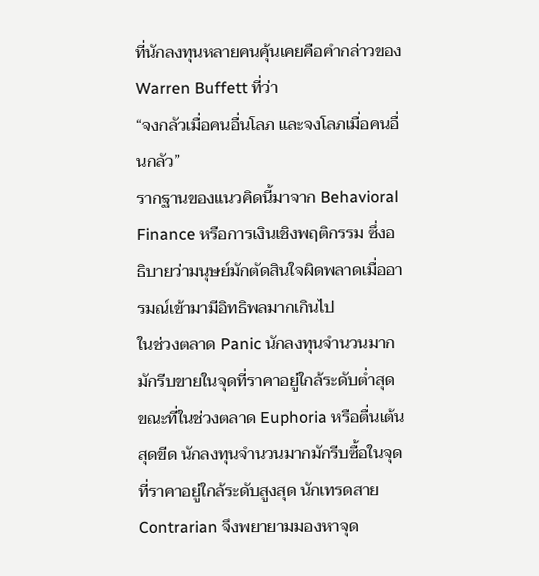ที่นักลงทุนหลายคนคุ้นเคยคือคำกล่าวของ Warren Buffett ที่ว่า
“จงกลัวเมื่อคนอื่นโลภ และจงโลภเมื่อคนอื่นกลัว”
รากฐานของแนวคิดนี้มาจาก Behavioral Finance หรือการเงินเชิงพฤติกรรม ซึ่งอธิบายว่ามนุษย์มักตัดสินใจผิดพลาดเมื่ออารมณ์เข้ามามีอิทธิพลมากเกินไป
ในช่วงตลาด Panic นักลงทุนจำนวนมากมักรีบขายในจุดที่ราคาอยู่ใกล้ระดับต่ำสุด ขณะที่ในช่วงตลาด Euphoria หรือตื่นเต้นสุดขีด นักลงทุนจำนวนมากมักรีบซื้อในจุดที่ราคาอยู่ใกล้ระดับสูงสุด นักเทรดสาย Contrarian จึงพยายามมองหาจุด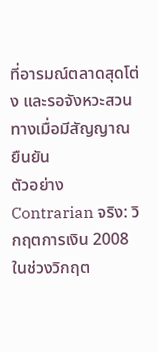ที่อารมณ์ตลาดสุดโต่ง และรอจังหวะสวนทางเมื่อมีสัญญาณยืนยัน
ตัวอย่าง Contrarian จริง: วิกฤตการเงิน 2008
ในช่วงวิกฤต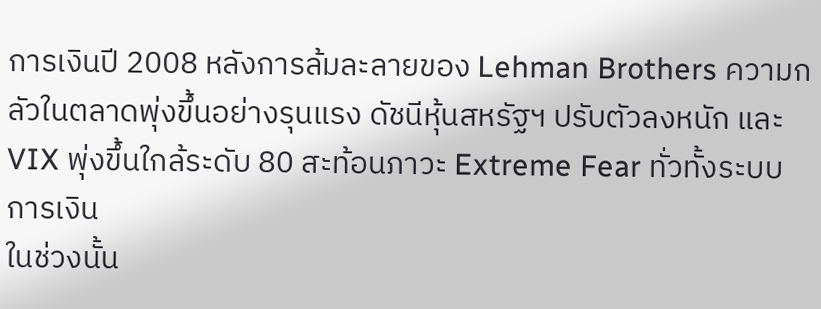การเงินปี 2008 หลังการล้มละลายของ Lehman Brothers ความกลัวในตลาดพุ่งขึ้นอย่างรุนแรง ดัชนีหุ้นสหรัฐฯ ปรับตัวลงหนัก และ VIX พุ่งขึ้นใกล้ระดับ 80 สะท้อนภาวะ Extreme Fear ทั่วทั้งระบบการเงิน
ในช่วงนั้น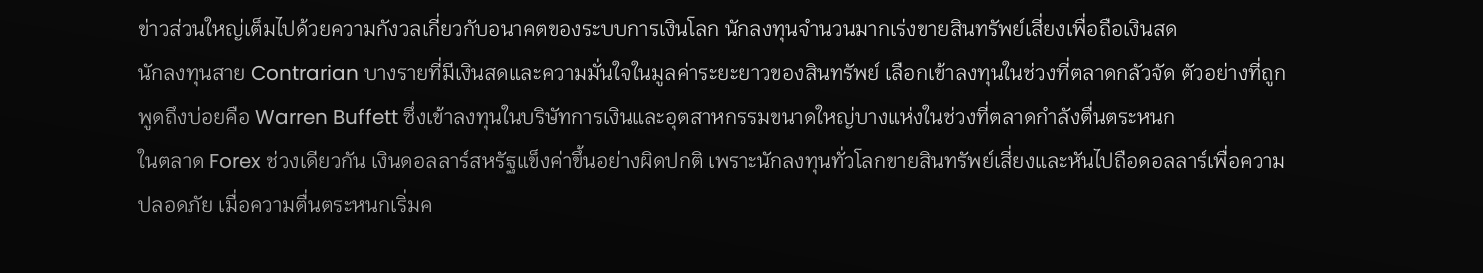ข่าวส่วนใหญ่เต็มไปด้วยความกังวลเกี่ยวกับอนาคตของระบบการเงินโลก นักลงทุนจำนวนมากเร่งขายสินทรัพย์เสี่ยงเพื่อถือเงินสด
นักลงทุนสาย Contrarian บางรายที่มีเงินสดและความมั่นใจในมูลค่าระยะยาวของสินทรัพย์ เลือกเข้าลงทุนในช่วงที่ตลาดกลัวจัด ตัวอย่างที่ถูกพูดถึงบ่อยคือ Warren Buffett ซึ่งเข้าลงทุนในบริษัทการเงินและอุตสาหกรรมขนาดใหญ่บางแห่งในช่วงที่ตลาดกำลังตื่นตระหนก
ในตลาด Forex ช่วงเดียวกัน เงินดอลลาร์สหรัฐแข็งค่าขึ้นอย่างผิดปกติ เพราะนักลงทุนทั่วโลกขายสินทรัพย์เสี่ยงและหันไปถือดอลลาร์เพื่อความปลอดภัย เมื่อความตื่นตระหนกเริ่มค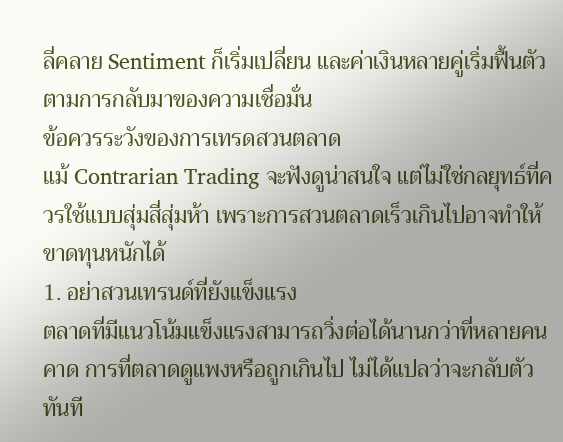ลี่คลาย Sentiment ก็เริ่มเปลี่ยน และค่าเงินหลายคู่เริ่มฟื้นตัวตามการกลับมาของความเชื่อมั่น
ข้อควรระวังของการเทรดสวนตลาด
แม้ Contrarian Trading จะฟังดูน่าสนใจ แต่ไม่ใช่กลยุทธ์ที่ควรใช้แบบสุ่มสี่สุ่มห้า เพราะการสวนตลาดเร็วเกินไปอาจทำให้ขาดทุนหนักได้
1. อย่าสวนเทรนด์ที่ยังแข็งแรง
ตลาดที่มีแนวโน้มแข็งแรงสามารถวิ่งต่อได้นานกว่าที่หลายคนคาด การที่ตลาดดูแพงหรือถูกเกินไป ไม่ได้แปลว่าจะกลับตัวทันที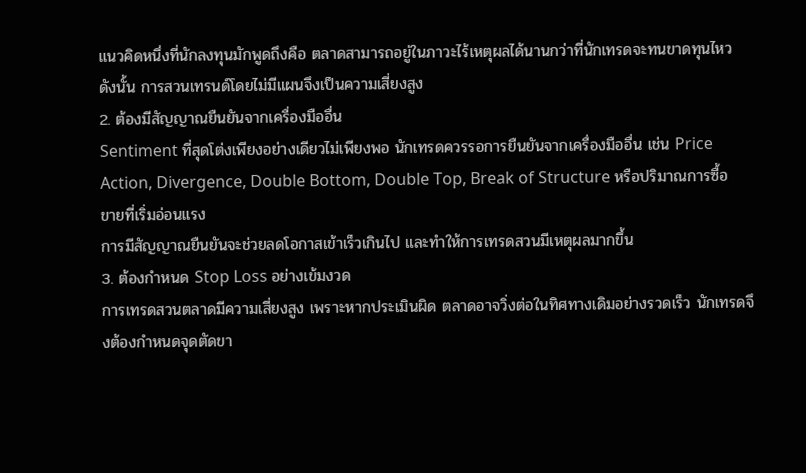แนวคิดหนึ่งที่นักลงทุนมักพูดถึงคือ ตลาดสามารถอยู่ในภาวะไร้เหตุผลได้นานกว่าที่นักเทรดจะทนขาดทุนไหว ดังนั้น การสวนเทรนด์โดยไม่มีแผนจึงเป็นความเสี่ยงสูง
2. ต้องมีสัญญาณยืนยันจากเครื่องมืออื่น
Sentiment ที่สุดโต่งเพียงอย่างเดียวไม่เพียงพอ นักเทรดควรรอการยืนยันจากเครื่องมืออื่น เช่น Price Action, Divergence, Double Bottom, Double Top, Break of Structure หรือปริมาณการซื้อขายที่เริ่มอ่อนแรง
การมีสัญญาณยืนยันจะช่วยลดโอกาสเข้าเร็วเกินไป และทำให้การเทรดสวนมีเหตุผลมากขึ้น
3. ต้องกำหนด Stop Loss อย่างเข้มงวด
การเทรดสวนตลาดมีความเสี่ยงสูง เพราะหากประเมินผิด ตลาดอาจวิ่งต่อในทิศทางเดิมอย่างรวดเร็ว นักเทรดจึงต้องกำหนดจุดตัดขา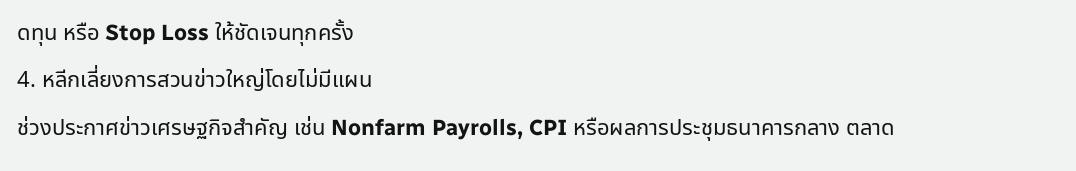ดทุน หรือ Stop Loss ให้ชัดเจนทุกครั้ง
4. หลีกเลี่ยงการสวนข่าวใหญ่โดยไม่มีแผน
ช่วงประกาศข่าวเศรษฐกิจสำคัญ เช่น Nonfarm Payrolls, CPI หรือผลการประชุมธนาคารกลาง ตลาด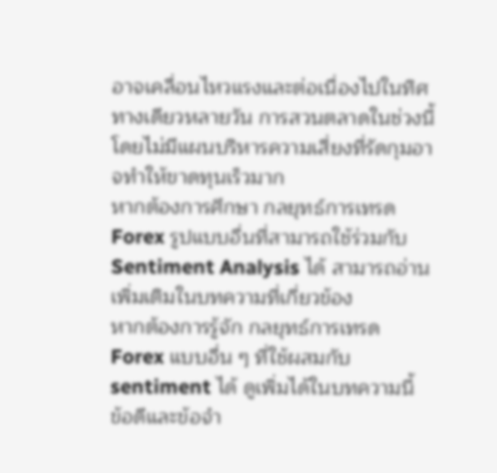อาจเคลื่อนไหวแรงและต่อเนื่องไปในทิศทางเดียวหลายวัน การสวนตลาดในช่วงนี้โดยไม่มีแผนบริหารความเสี่ยงที่รัดกุมอาจทำให้ขาดทุนเร็วมาก
หากต้องการศึกษา กลยุทธ์การเทรด Forex รูปแบบอื่นที่สามารถใช้ร่วมกับ Sentiment Analysis ได้ สามารถอ่านเพิ่มเติมในบทความที่เกี่ยวข้อง
หากต้องการรู้จัก กลยุทธ์การเทรด Forex แบบอื่น ๆ ที่ใช้ผสมกับ sentiment ได้ ดูเพิ่มได้ในบทความนี้
ข้อดีและข้อจำ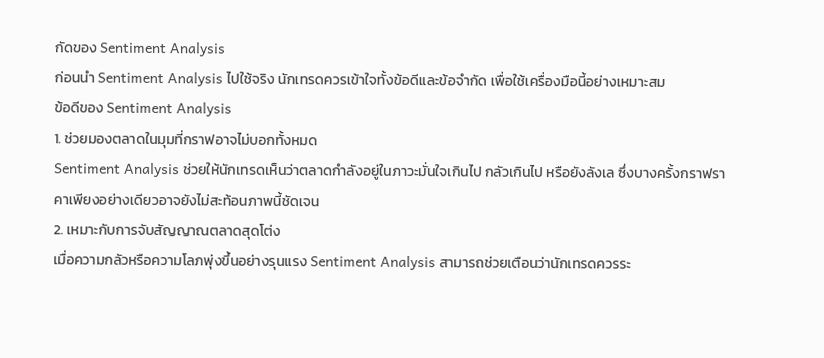กัดของ Sentiment Analysis
ก่อนนำ Sentiment Analysis ไปใช้จริง นักเทรดควรเข้าใจทั้งข้อดีและข้อจำกัด เพื่อใช้เครื่องมือนี้อย่างเหมาะสม
ข้อดีของ Sentiment Analysis
1. ช่วยมองตลาดในมุมที่กราฟอาจไม่บอกทั้งหมด
Sentiment Analysis ช่วยให้นักเทรดเห็นว่าตลาดกำลังอยู่ในภาวะมั่นใจเกินไป กลัวเกินไป หรือยังลังเล ซึ่งบางครั้งกราฟราคาเพียงอย่างเดียวอาจยังไม่สะท้อนภาพนี้ชัดเจน
2. เหมาะกับการจับสัญญาณตลาดสุดโต่ง
เมื่อความกลัวหรือความโลภพุ่งขึ้นอย่างรุนแรง Sentiment Analysis สามารถช่วยเตือนว่านักเทรดควรระ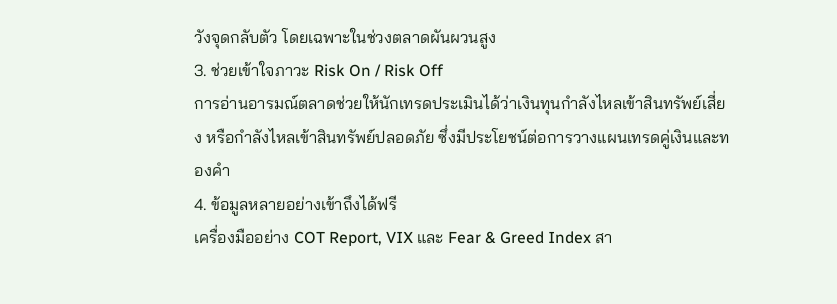วังจุดกลับตัว โดยเฉพาะในช่วงตลาดผันผวนสูง
3. ช่วยเข้าใจภาวะ Risk On / Risk Off
การอ่านอารมณ์ตลาดช่วยให้นักเทรดประเมินได้ว่าเงินทุนกำลังไหลเข้าสินทรัพย์เสี่ยง หรือกำลังไหลเข้าสินทรัพย์ปลอดภัย ซึ่งมีประโยชน์ต่อการวางแผนเทรดคู่เงินและทองคำ
4. ข้อมูลหลายอย่างเข้าถึงได้ฟรี
เครื่องมืออย่าง COT Report, VIX และ Fear & Greed Index สา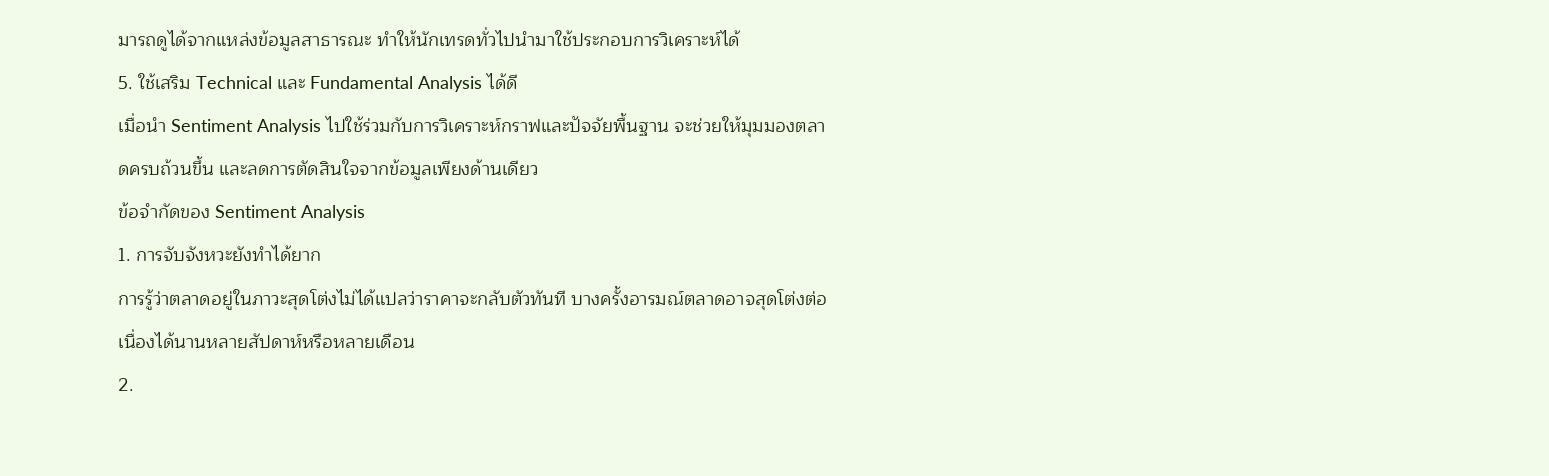มารถดูได้จากแหล่งข้อมูลสาธารณะ ทำให้นักเทรดทั่วไปนำมาใช้ประกอบการวิเคราะห์ได้
5. ใช้เสริม Technical และ Fundamental Analysis ได้ดี
เมื่อนำ Sentiment Analysis ไปใช้ร่วมกับการวิเคราะห์กราฟและปัจจัยพื้นฐาน จะช่วยให้มุมมองตลาดครบถ้วนขึ้น และลดการตัดสินใจจากข้อมูลเพียงด้านเดียว
ข้อจำกัดของ Sentiment Analysis
1. การจับจังหวะยังทำได้ยาก
การรู้ว่าตลาดอยู่ในภาวะสุดโต่งไม่ได้แปลว่าราคาจะกลับตัวทันที บางครั้งอารมณ์ตลาดอาจสุดโต่งต่อเนื่องได้นานหลายสัปดาห์หรือหลายเดือน
2.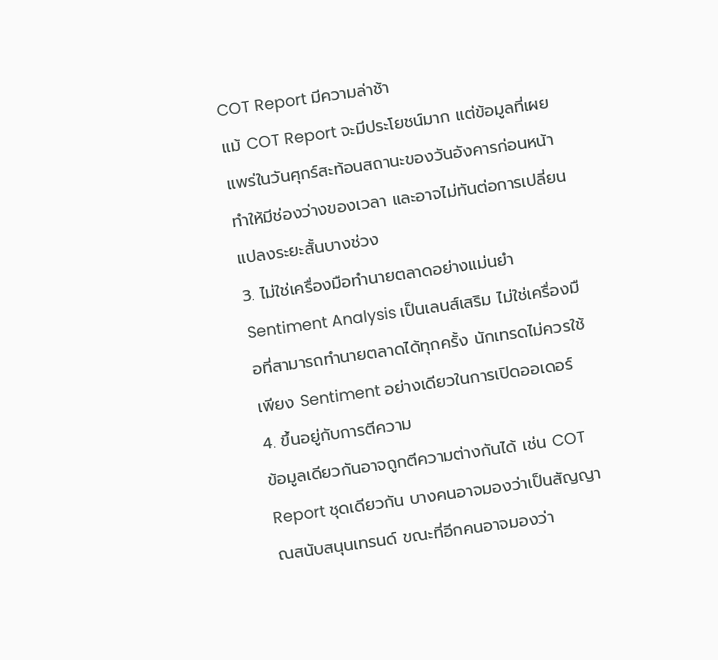COT Report มีความล่าช้า
แม้ COT Report จะมีประโยชน์มาก แต่ข้อมูลที่เผยแพร่ในวันศุกร์สะท้อนสถานะของวันอังคารก่อนหน้า ทำให้มีช่องว่างของเวลา และอาจไม่ทันต่อการเปลี่ยนแปลงระยะสั้นบางช่วง
3. ไม่ใช่เครื่องมือทำนายตลาดอย่างแม่นยำ
Sentiment Analysis เป็นเลนส์เสริม ไม่ใช่เครื่องมือที่สามารถทำนายตลาดได้ทุกครั้ง นักเทรดไม่ควรใช้เพียง Sentiment อย่างเดียวในการเปิดออเดอร์
4. ขึ้นอยู่กับการตีความ
ข้อมูลเดียวกันอาจถูกตีความต่างกันได้ เช่น COT Report ชุดเดียวกัน บางคนอาจมองว่าเป็นสัญญาณสนับสนุนเทรนด์ ขณะที่อีกคนอาจมองว่า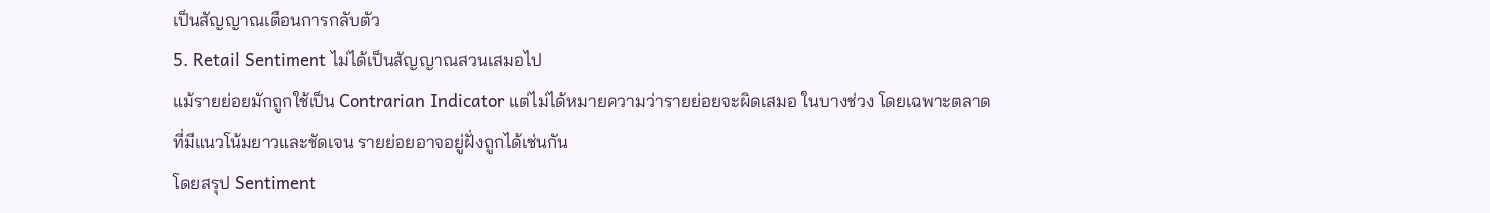เป็นสัญญาณเตือนการกลับตัว
5. Retail Sentiment ไม่ได้เป็นสัญญาณสวนเสมอไป
แม้รายย่อยมักถูกใช้เป็น Contrarian Indicator แต่ไม่ได้หมายความว่ารายย่อยจะผิดเสมอ ในบางช่วง โดยเฉพาะตลาดที่มีแนวโน้มยาวและชัดเจน รายย่อยอาจอยู่ฝั่งถูกได้เช่นกัน
โดยสรุป Sentiment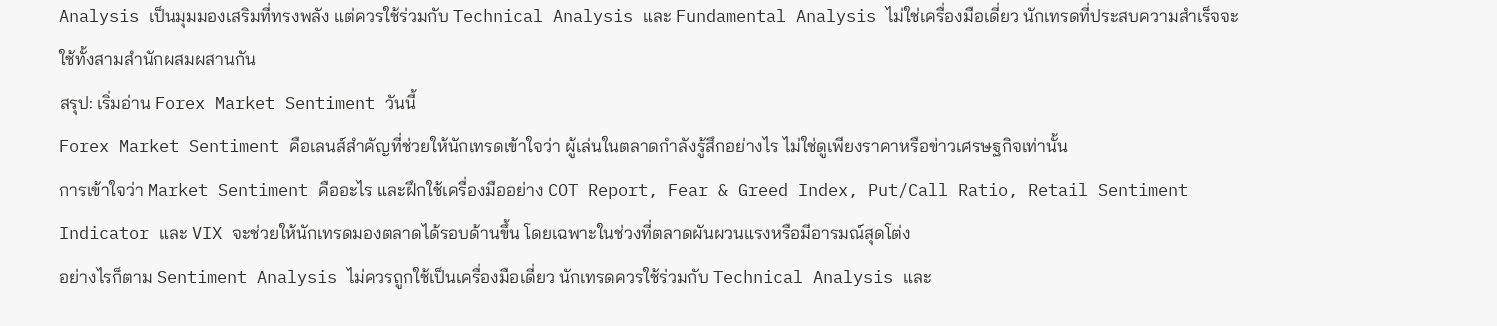Analysis เป็นมุมมองเสริมที่ทรงพลัง แต่ควรใช้ร่วมกับ Technical Analysis และ Fundamental Analysis ไม่ใช่เครื่องมือเดี่ยว นักเทรดที่ประสบความสำเร็จจะใช้ทั้งสามสำนักผสมผสานกัน
สรุป: เริ่มอ่าน Forex Market Sentiment วันนี้
Forex Market Sentiment คือเลนส์สำคัญที่ช่วยให้นักเทรดเข้าใจว่า ผู้เล่นในตลาดกำลังรู้สึกอย่างไร ไม่ใช่ดูเพียงราคาหรือข่าวเศรษฐกิจเท่านั้น
การเข้าใจว่า Market Sentiment คืออะไร และฝึกใช้เครื่องมืออย่าง COT Report, Fear & Greed Index, Put/Call Ratio, Retail Sentiment Indicator และ VIX จะช่วยให้นักเทรดมองตลาดได้รอบด้านขึ้น โดยเฉพาะในช่วงที่ตลาดผันผวนแรงหรือมีอารมณ์สุดโต่ง
อย่างไรก็ตาม Sentiment Analysis ไม่ควรถูกใช้เป็นเครื่องมือเดี่ยว นักเทรดควรใช้ร่วมกับ Technical Analysis และ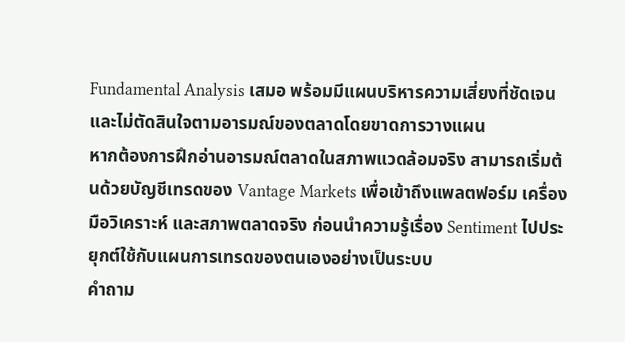Fundamental Analysis เสมอ พร้อมมีแผนบริหารความเสี่ยงที่ชัดเจน และไม่ตัดสินใจตามอารมณ์ของตลาดโดยขาดการวางแผน
หากต้องการฝึกอ่านอารมณ์ตลาดในสภาพแวดล้อมจริง สามารถเริ่มต้นด้วยบัญชีเทรดของ Vantage Markets เพื่อเข้าถึงแพลตฟอร์ม เครื่องมือวิเคราะห์ และสภาพตลาดจริง ก่อนนำความรู้เรื่อง Sentiment ไปประยุกต์ใช้กับแผนการเทรดของตนเองอย่างเป็นระบบ
คำถาม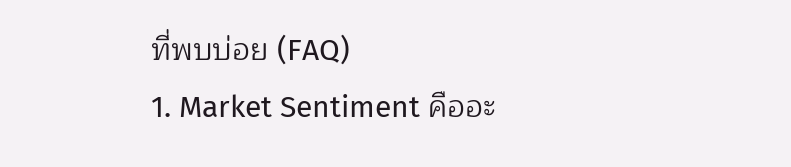ที่พบบ่อย (FAQ)
1. Market Sentiment คืออะ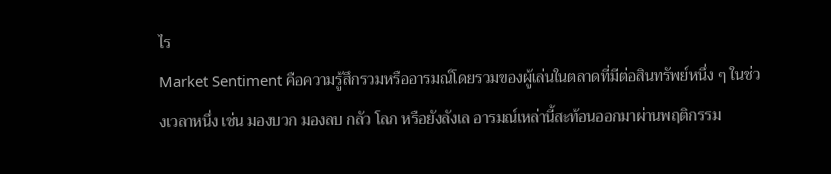ไร
Market Sentiment คือความรู้สึกรวมหรืออารมณ์โดยรวมของผู้เล่นในตลาดที่มีต่อสินทรัพย์หนึ่ง ๆ ในช่วงเวลาหนึ่ง เช่น มองบวก มองลบ กลัว โลภ หรือยังลังเล อารมณ์เหล่านี้สะท้อนออกมาผ่านพฤติกรรม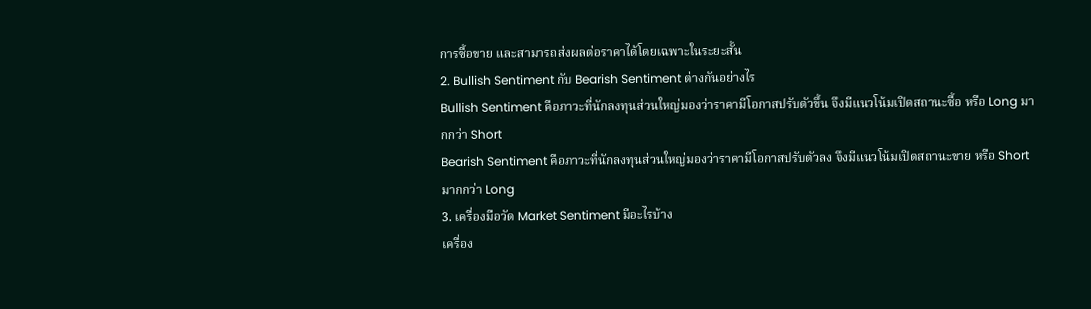การซื้อขาย และสามารถส่งผลต่อราคาได้โดยเฉพาะในระยะสั้น
2. Bullish Sentiment กับ Bearish Sentiment ต่างกันอย่างไร
Bullish Sentiment คือภาวะที่นักลงทุนส่วนใหญ่มองว่าราคามีโอกาสปรับตัวขึ้น จึงมีแนวโน้มเปิดสถานะซื้อ หรือ Long มากกว่า Short
Bearish Sentiment คือภาวะที่นักลงทุนส่วนใหญ่มองว่าราคามีโอกาสปรับตัวลง จึงมีแนวโน้มเปิดสถานะขาย หรือ Short มากกว่า Long
3. เครื่องมือวัด Market Sentiment มีอะไรบ้าง
เครื่อง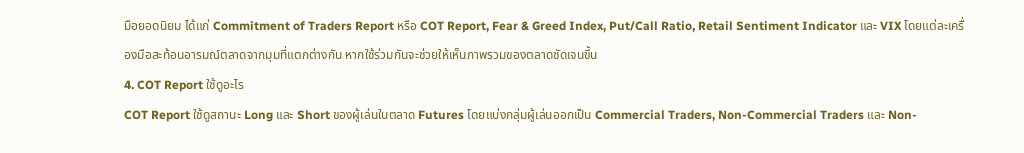มือยอดนิยม ได้แก่ Commitment of Traders Report หรือ COT Report, Fear & Greed Index, Put/Call Ratio, Retail Sentiment Indicator และ VIX โดยแต่ละเครื่องมือสะท้อนอารมณ์ตลาดจากมุมที่แตกต่างกัน หากใช้ร่วมกันจะช่วยให้เห็นภาพรวมของตลาดชัดเจนขึ้น
4. COT Report ใช้ดูอะไร
COT Report ใช้ดูสถานะ Long และ Short ของผู้เล่นในตลาด Futures โดยแบ่งกลุ่มผู้เล่นออกเป็น Commercial Traders, Non-Commercial Traders และ Non-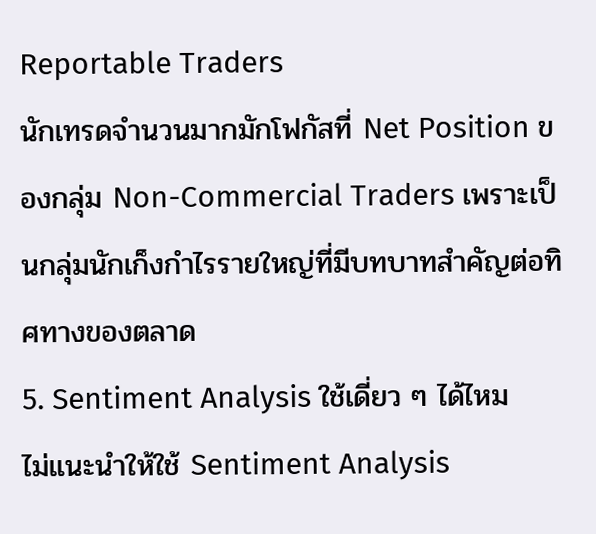Reportable Traders
นักเทรดจำนวนมากมักโฟกัสที่ Net Position ของกลุ่ม Non-Commercial Traders เพราะเป็นกลุ่มนักเก็งกำไรรายใหญ่ที่มีบทบาทสำคัญต่อทิศทางของตลาด
5. Sentiment Analysis ใช้เดี่ยว ๆ ได้ไหม
ไม่แนะนำให้ใช้ Sentiment Analysis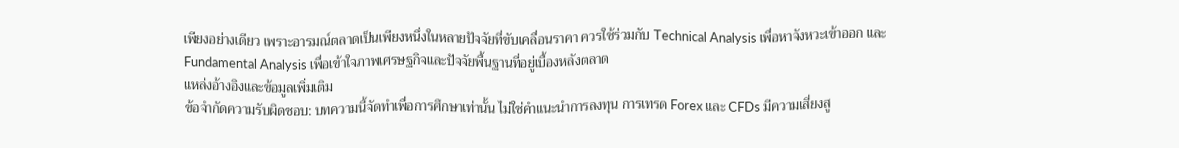เพียงอย่างเดียว เพราะอารมณ์ตลาดเป็นเพียงหนึ่งในหลายปัจจัยที่ขับเคลื่อนราคา ควรใช้ร่วมกับ Technical Analysis เพื่อหาจังหวะเข้าออก และ Fundamental Analysis เพื่อเข้าใจภาพเศรษฐกิจและปัจจัยพื้นฐานที่อยู่เบื้องหลังตลาด
แหล่งอ้างอิงและข้อมูลเพิ่มเติม
ข้อจำกัดความรับผิดชอบ: บทความนี้จัดทำเพื่อการศึกษาเท่านั้น ไม่ใช่คำแนะนำการลงทุน การเทรด Forex และ CFDs มีความเสี่ยงสู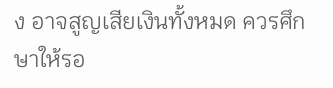ง อาจสูญเสียเงินทั้งหมด ควรศึกษาให้รอ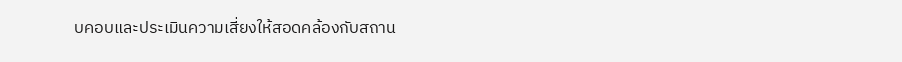บคอบและประเมินความเสี่ยงให้สอดคล้องกับสถาน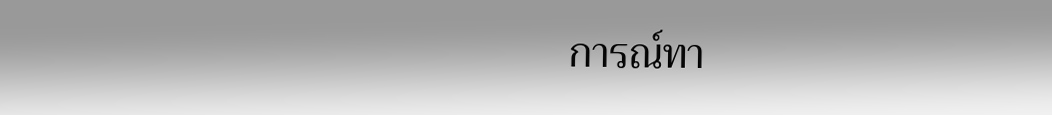การณ์ทา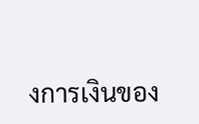งการเงินของ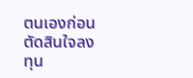ตนเองก่อนตัดสินใจลงทุน